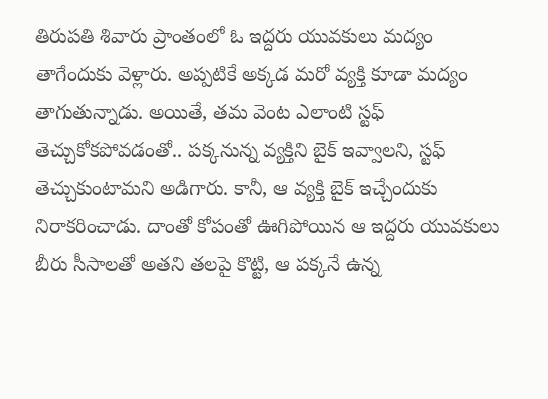తిరుపతి శివారు ప్రాంతంలో ఓ ఇద్దరు యువకులు మద్యం తాగేందుకు వెళ్లారు. అప్పటికే అక్కడ మరో వ్యక్తి కూడా మద్యం తాగుతున్నాడు. అయితే, తమ వెంట ఎలాంటి స్టఫ్ తెచ్చుకోకపోవడంతో.. పక్కనున్న వ్యక్తిని బైక్ ఇవ్వాలని, స్టఫ్ తెచ్చుకుంటామని అడిగారు. కానీ, ఆ వ్యక్తి బైక్ ఇచ్చేందుకు నిరాకరించాడు. దాంతో కోపంతో ఊగిపోయిన ఆ ఇద్దరు యువకులు బీరు సీసాలతో అతని తలపై కొట్టి, ఆ పక్కనే ఉన్న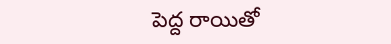పెద్ద రాయితో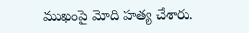ముఖంపై మోది హత్య చేశారు.